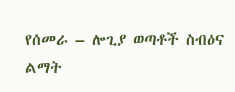የሰመራ – ሎጊያ ወጣቶች ስብዕና ልማት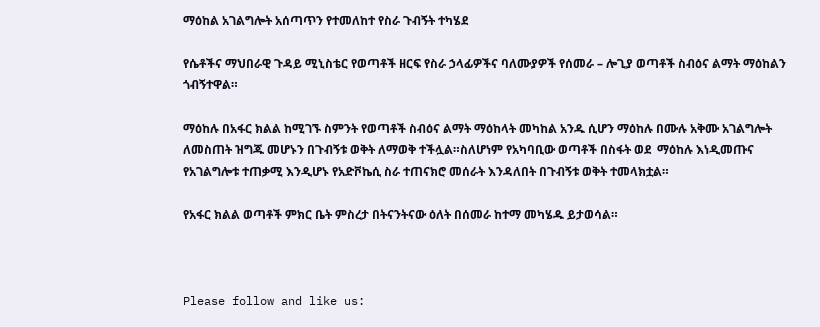ማዕከል አገልግሎት አሰጣጥን የተመለከተ የስራ ጉብኝት ተካሄደ

የሴቶችና ማህበራዊ ጉዳይ ሚኒስቴር የወጣቶች ዘርፍ የስራ ኃላፊዎችና ባለሙያዎች የሰመራ – ሎጊያ ወጣቶች ስብዕና ልማት ማዕከልን ጎብኝተዋል።

ማዕከሉ በአፋር ክልል ከሚገኙ ስምንት የወጣቶች ስብዕና ልማት ማዕከላት መካከል አንዱ ሲሆን ማዕከሉ በሙሉ አቅሙ አገልግሎት ለመስጠት ዝግጁ መሆኑን በጉብኝቱ ወቅት ለማወቅ ተችሏል።ስለሆነም የአካባቢው ወጣቶች በስፋት ወደ  ማዕከሉ እነዲመጡና የአገልግሎቱ ተጠቃሚ እንዲሆኑ የአድቮኬሲ ስራ ተጠናክሮ መሰራት እንዳለበት በጉብኝቱ ወቅት ተመላክቷል።

የአፋር ክልል ወጣቶች ምክር ቤት ምስረታ በትናንትናው ዕለት በሰመራ ከተማ መካሄዱ ይታወሳል።



Please follow and like us: